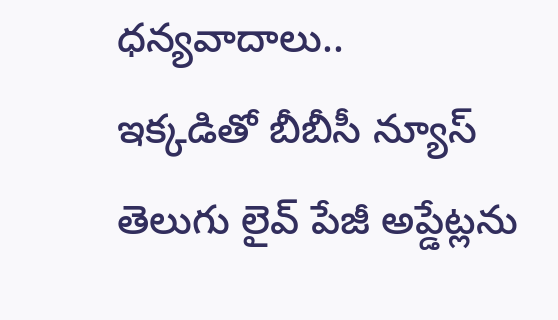ధన్యవాదాలు..
ఇక్కడితో బీబీసీ న్యూస్ తెలుగు లైవ్ పేజీ అప్డేట్లను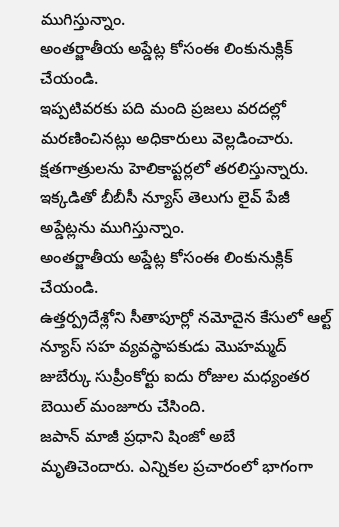ముగిస్తున్నాం.
అంతర్జాతీయ అప్డేట్ల కోసంఈ లింకునుక్లిక్ చేయండి.
ఇప్పటివరకు పది మంది ప్రజలు వరదల్లో మరణించినట్లు అధికారులు వెల్లడించారు. క్షతగాత్రులను హెలికాప్టర్లలో తరలిస్తున్నారు.
ఇక్కడితో బీబీసీ న్యూస్ తెలుగు లైవ్ పేజీ అప్డేట్లను ముగిస్తున్నాం.
అంతర్జాతీయ అప్డేట్ల కోసంఈ లింకునుక్లిక్ చేయండి.
ఉత్తర్ప్రదేశ్లోని సీతాపూర్లో నమోదైన కేసులో ఆల్ట్ న్యూస్ సహ వ్యవస్థాపకుడు మొహమ్మద్ జుబేర్కు సుప్రీంకోర్టు ఐదు రోజుల మధ్యంతర బెయిల్ మంజూరు చేసింది.
జపాన్ మాజీ ప్రధాని షింజో అబే మృతిచెందారు. ఎన్నికల ప్రచారంలో భాగంగా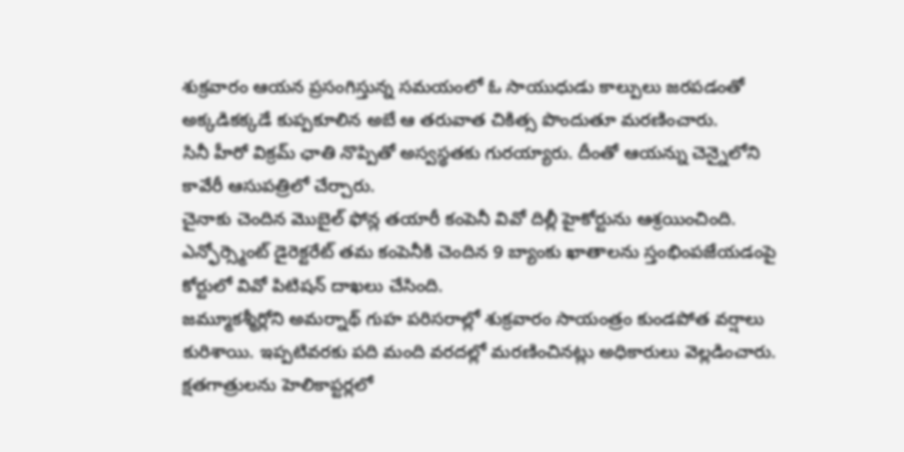శుక్రవారం ఆయన ప్రసంగిస్తున్న సమయంలో ఓ సాయుధుడు కాల్పులు జరపడంతో అక్కడికక్కడే కుప్పకూలిన అబే ఆ తరువాత చికిత్స పొందుతూ మరణించారు.
సినీ హీరో విక్రమ్ ఛాతి నొప్పితో అస్వస్థతకు గురయ్యారు. దీంతో ఆయన్ను చెన్నైలోని కావేరీ ఆసుపత్రిలో చేర్చారు.
చైనాకు చెందిన మొబైల్ ఫోన్ల తయారీ కంపెనీ వివో దిల్లీ హైకోర్టును ఆశ్రయించింది. ఎన్ఫోర్స్మెంట్ డైరెక్టరేట్ తమ కంపెనీకి చెందిన 9 బ్యాంకు ఖాతాలను స్తంభింపజేయడంపై కోర్టులో వివో పిటిషన్ దాఖలు చేసింది.
జమ్మూకశ్మీర్లోని అమర్నాథ్ గుహ పరిసరాల్లో శుక్రవారం సాయంత్రం కుండపోత వర్షాలు కురిశాయి. ఇప్పటివరకు పది మంది వరదల్లో మరణించినట్లు అధికారులు వెల్లడించారు. క్షతగాత్రులను హెలికాప్టర్లలో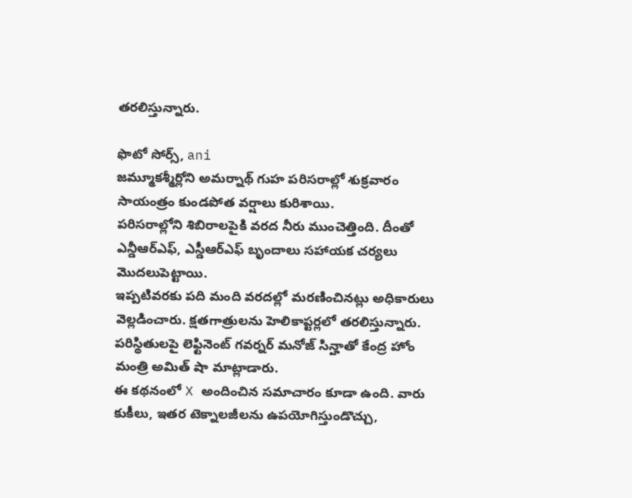తరలిస్తున్నారు.

ఫొటో సోర్స్, ani
జమ్మూకశ్మీర్లోని అమర్నాథ్ గుహ పరిసరాల్లో శుక్రవారం సాయంత్రం కుండపోత వర్షాలు కురిశాయి.
పరిసరాల్లోని శిబిరాలపైకి వరద నీరు ముంచెత్తింది. దీంతో ఎన్డీఆర్ఎఫ్, ఎస్డీఆర్ఎఫ్ బృందాలు సహాయక చర్యలు మొదలుపెట్టాయి.
ఇప్పటివరకు పది మంది వరదల్లో మరణించినట్లు అధికారులు వెల్లడించారు. క్షతగాత్రులను హెలికాప్టర్లలో తరలిస్తున్నారు.
పరిస్థితులపై లెఫ్టినెంట్ గవర్నర్ మనోజ్ సిన్హాతో కేంద్ర హోం మంత్రి అమిత్ షా మాట్లాడారు.
ఈ కథనంలో X అందించిన సమాచారం కూడా ఉంది. వారు కుకీలు, ఇతర టెక్నాలజీలను ఉపయోగిస్తుండొచ్చు,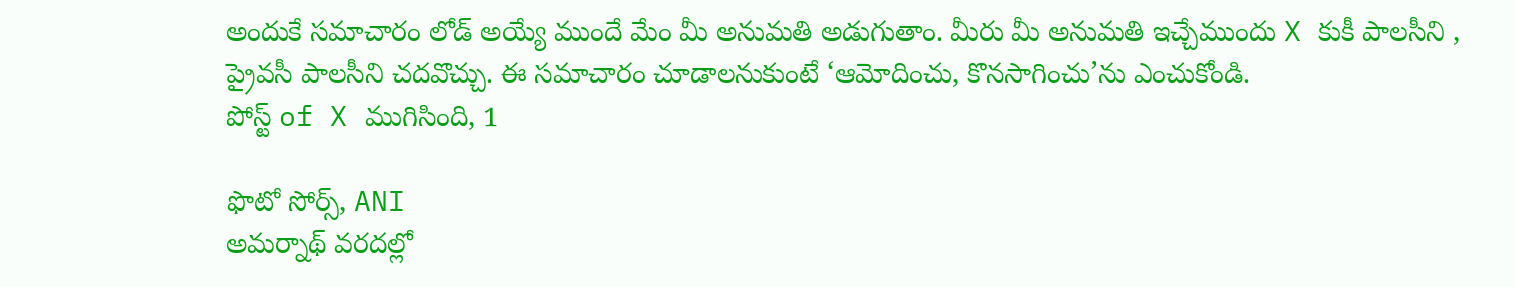అందుకే సమాచారం లోడ్ అయ్యే ముందే మేం మీ అనుమతి అడుగుతాం. మీరు మీ అనుమతి ఇచ్చేముందు X కుకీ పాలసీని , ప్రైవసీ పాలసీని చదవొచ్చు. ఈ సమాచారం చూడాలనుకుంటే ‘ఆమోదించు, కొనసాగించు’ను ఎంచుకోండి.
పోస్ట్ of X ముగిసింది, 1

ఫొటో సోర్స్, ANI
అమర్నాథ్ వరదల్లో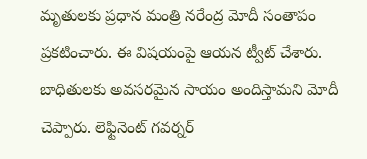మృతులకు ప్రధాన మంత్రి నరేంద్ర మోదీ సంతాపం ప్రకటించారు. ఈ విషయంపై ఆయన ట్వీట్ చేశారు.
బాధితులకు అవసరమైన సాయం అందిస్తామని మోదీ చెప్పారు. లెఫ్టినెంట్ గవర్నర్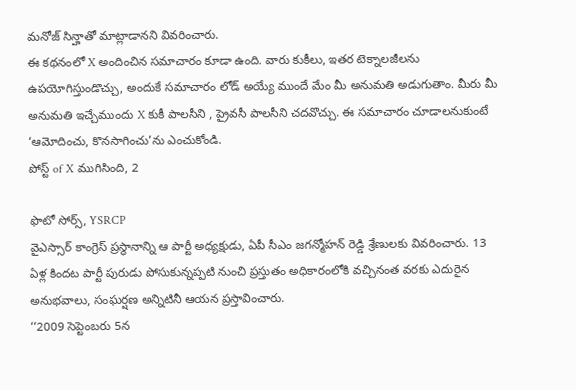మనోజ్ సిన్హాతో మాట్లాడానని వివరించారు.
ఈ కథనంలో X అందించిన సమాచారం కూడా ఉంది. వారు కుకీలు, ఇతర టెక్నాలజీలను ఉపయోగిస్తుండొచ్చు, అందుకే సమాచారం లోడ్ అయ్యే ముందే మేం మీ అనుమతి అడుగుతాం. మీరు మీ అనుమతి ఇచ్చేముందు X కుకీ పాలసీని , ప్రైవసీ పాలసీని చదవొచ్చు. ఈ సమాచారం చూడాలనుకుంటే ‘ఆమోదించు, కొనసాగించు’ను ఎంచుకోండి.
పోస్ట్ of X ముగిసింది, 2

ఫొటో సోర్స్, YSRCP
వైఎస్సార్ కాంగ్రెస్ ప్రస్థానాన్ని ఆ పార్టీ అధ్యక్షుడు, ఏపీ సీఎం జగన్మోహన్ రెడ్డి శ్రేణులకు వివరించారు. 13 ఏళ్ల కిందట పార్టీ పురుడు పోసుకున్నప్పటి నుంచి ప్రస్తుతం అధికారంలోకి వచ్చినంత వరకు ఎదురైన అనుభవాలు, సంఘర్షణ అన్నిటినీ ఆయన ప్రస్తావించారు.
‘‘2009 సెప్టెంబరు 5న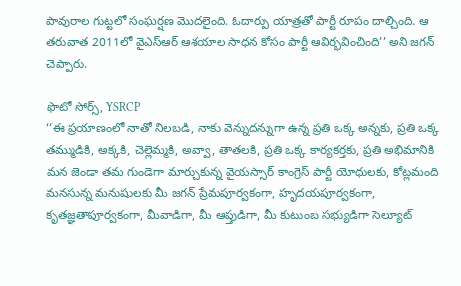పావురాల గుట్టలో సంఘర్షణ మొదలైంది. ఓదార్పు యాత్రతో పార్టీ రూపం దాల్చింది. ఆ తరువాత 2011లో వైఎస్ఆర్ ఆశయాల సాధన కోసం పార్టీ ఆవిర్భవించింది’’ అని జగన్ చెప్పారు.

ఫొటో సోర్స్, YSRCP
‘‘ఈ ప్రయాణంలో నాతో నిలబడి, నాకు వెన్నుదన్నుగా ఉన్న ప్రతి ఒక్క అన్నకు, ప్రతి ఒక్క తమ్ముడికి, అక్కకి, చెల్లెమ్మకి, అవ్వా, తాతలకి, ప్రతి ఒక్క కార్యకర్తకు, ప్రతి అభిమానికి మన జెండా తమ గుండెగా మార్చుకున్న వైయస్సార్ కాంగ్రెస్ పార్టీ యోధులకు, కోట్లమంది మనసున్న మనుషులకు మీ జగన్ ప్రేమపూర్వకంగా, హృదయపూర్వకంగా, కృతజ్ఞతాపూర్వకంగా, మీవాడిగా, మీ ఆప్తుడిగా, మీ కుటుంబ సభ్యుడిగా సెల్యూట్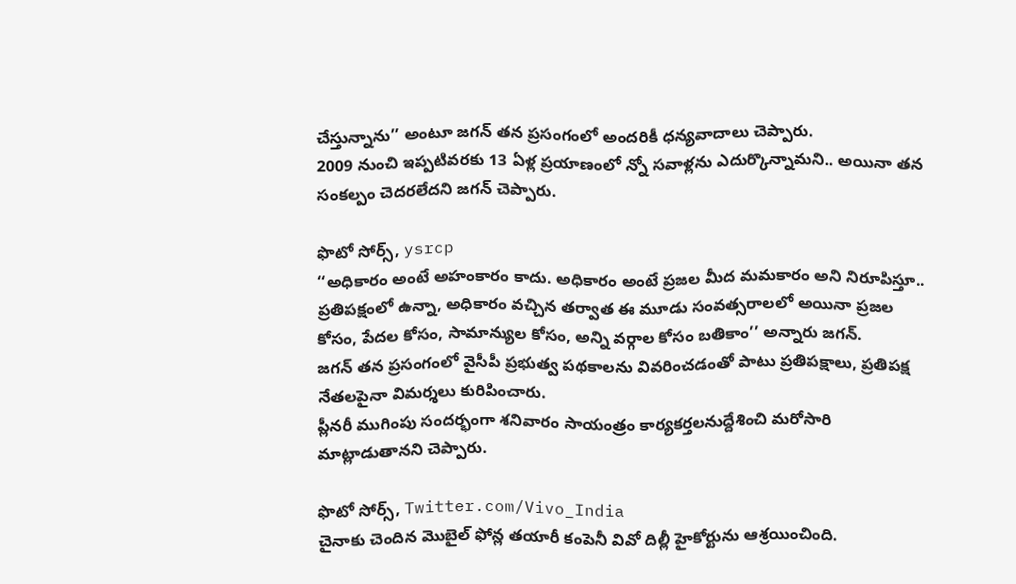చేస్తున్నాను’’ అంటూ జగన్ తన ప్రసంగంలో అందరికీ ధన్యవాదాలు చెప్పారు.
2009 నుంచి ఇప్పటివరకు 13 ఏళ్ల ప్రయాణంలో న్నో సవాళ్లను ఎదుర్కొన్నామని.. అయినా తన సంకల్పం చెదరలేదని జగన్ చెప్పారు.

ఫొటో సోర్స్, ysrcp
‘‘అధికారం అంటే అహంకారం కాదు. అధికారం అంటే ప్రజల మీద మమకారం అని నిరూపిస్తూ.. ప్రతిపక్షంలో ఉన్నా, అధికారం వచ్చిన తర్వాత ఈ మూడు సంవత్సరాలలో అయినా ప్రజల కోసం, పేదల కోసం, సామాన్యుల కోసం, అన్ని వర్గాల కోసం బతికాం’’ అన్నారు జగన్.
జగన్ తన ప్రసంగంలో వైసీపీ ప్రభుత్వ పథకాలను వివరించడంతో పాటు ప్రతిపక్షాలు, ప్రతిపక్ష నేతలపైనా విమర్శలు కురిపించారు.
ప్లీనరీ ముగింపు సందర్భంగా శనివారం సాయంత్రం కార్యకర్తలనుద్దేశించి మరోసారి మాట్లాడుతానని చెప్పారు.

ఫొటో సోర్స్, Twitter.com/Vivo_India
చైనాకు చెందిన మొబైల్ ఫోన్ల తయారీ కంపెనీ వివో దిల్లీ హైకోర్టును ఆశ్రయించింది.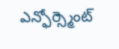ఎన్ఫోర్స్మెంట్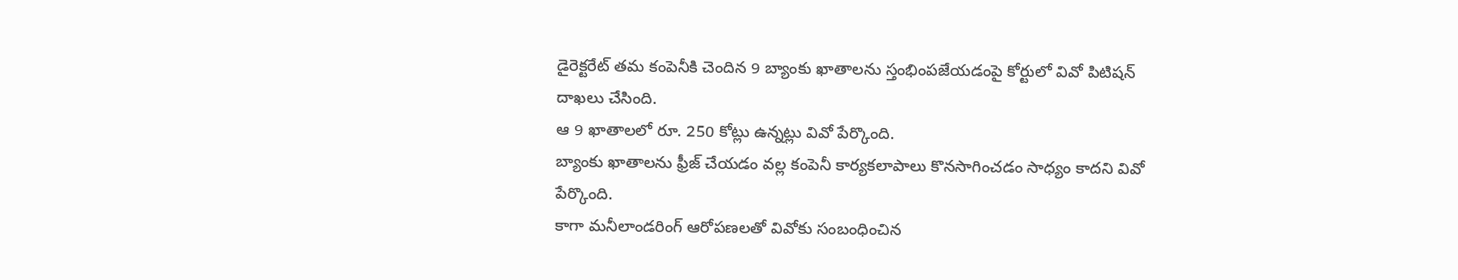డైరెక్టరేట్ తమ కంపెనీకి చెందిన 9 బ్యాంకు ఖాతాలను స్తంభింపజేయడంపై కోర్టులో వివో పిటిషన్ దాఖలు చేసింది.
ఆ 9 ఖాతాలలో రూ. 250 కోట్లు ఉన్నట్లు వివో పేర్కొంది.
బ్యాంకు ఖాతాలను ఫ్రీజ్ చేయడం వల్ల కంపెనీ కార్యకలాపాలు కొనసాగించడం సాధ్యం కాదని వివో పేర్కొంది.
కాగా మనీలాండరింగ్ ఆరోపణలతో వివోకు సంబంధించిన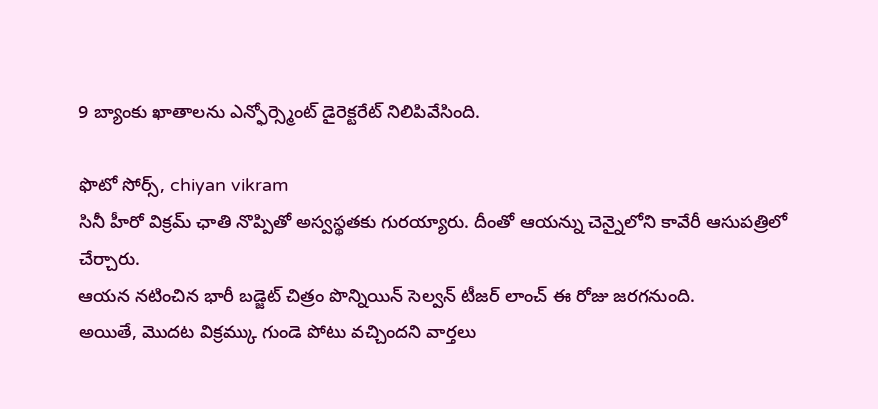9 బ్యాంకు ఖాతాలను ఎన్ఫోర్స్మెంట్ డైరెక్టరేట్ నిలిపివేసింది.

ఫొటో సోర్స్, chiyan vikram
సినీ హీరో విక్రమ్ ఛాతి నొప్పితో అస్వస్థతకు గురయ్యారు. దీంతో ఆయన్ను చెన్నైలోని కావేరీ ఆసుపత్రిలో చేర్చారు.
ఆయన నటించిన భారీ బడ్జెట్ చిత్రం పొన్నియిన్ సెల్వన్ టీజర్ లాంచ్ ఈ రోజు జరగనుంది.
అయితే, మొదట విక్రమ్కు గుండె పోటు వచ్చిందని వార్తలు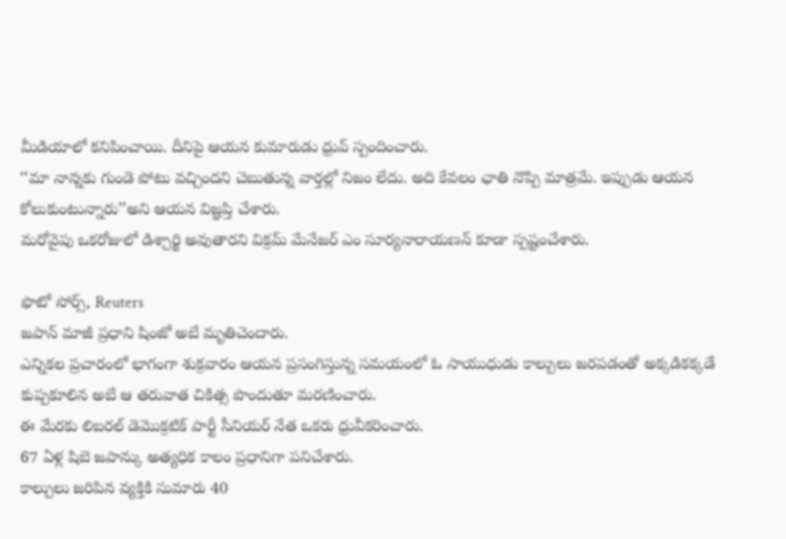మీడియాలో కనిపించాయి. దీనిపై ఆయన కుమారుడు ధ్రువ్ స్పందించారు.
‘‘మా నాన్నకు గుండె పోటు వచ్చిందని చెబుతున్న వార్తల్లో నిజం లేదు. అది కేవలం ఛాతి నొప్పి మాత్రమే. ఇప్పుడు ఆయన కోలుకుంటున్నారు’’అని ఆయన విజ్ఞప్తి చేశారు.
మరోవైపు ఒకరోజులో డిశ్చార్జి అవుతారని విక్రమ్ మేనేజర్ ఎం సూర్యనారాయణన్ కూడా స్పష్టంచేశారు.

ఫొటో సోర్స్, Reuters
జపాన్ మాజీ ప్రధాని షింజో అబే మృతిచెందారు.
ఎన్నికల ప్రచారంలో భాగంగా శుక్రవారం ఆయన ప్రసంగిస్తున్న సమయంలో ఓ సాయుధుడు కాల్పులు జరపడంతో అక్కడికక్కడే కుప్పకూలిన అబే ఆ తరువాత చికిత్స పొందుతూ మరణించారు.
ఈ మేరకు లిబరల్ డెమొక్రటిక్ పార్టీ సీనియర్ నేత ఒకరు ధ్రువీకరించారు.
67 ఏళ్ల షిబె జపాన్కు అత్యధిక కాలం ప్రధానిగా పనిచేశారు.
కాల్పులు జరిపిన వ్యక్తికి సుమారు 40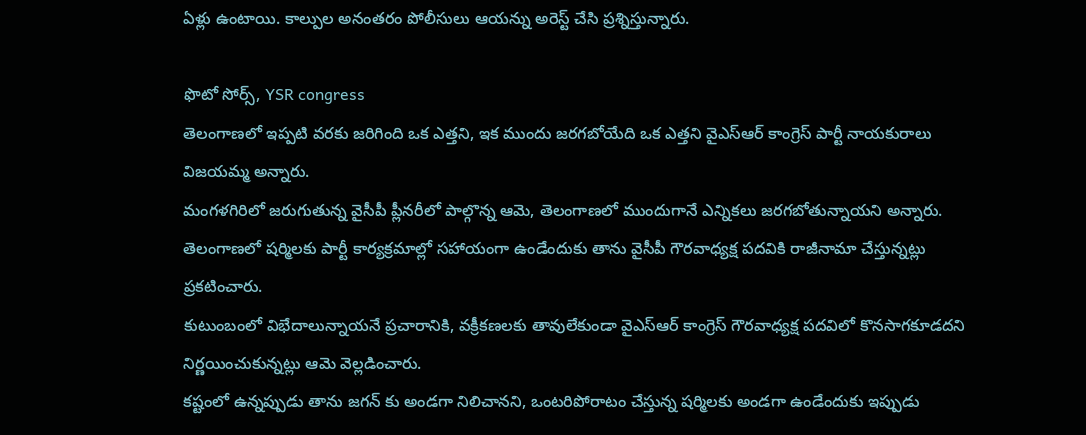ఏళ్లు ఉంటాయి. కాల్పుల అనంతరం పోలీసులు ఆయన్ను అరెస్ట్ చేసి ప్రశ్నిస్తున్నారు.

ఫొటో సోర్స్, YSR congress
తెలంగాణలో ఇప్పటి వరకు జరిగింది ఒక ఎత్తని, ఇక ముందు జరగబోయేది ఒక ఎత్తని వైఎస్ఆర్ కాంగ్రెస్ పార్టీ నాయకురాలు విజయమ్మ అన్నారు.
మంగళగిరిలో జరుగుతున్న వైసీపీ ప్లీనరీలో పాల్గొన్న ఆమె, తెలంగాణలో ముందుగానే ఎన్నికలు జరగబోతున్నాయని అన్నారు.
తెలంగాణలో షర్మిలకు పార్టీ కార్యక్రమాల్లో సహాయంగా ఉండేందుకు తాను వైసీపీ గౌరవాధ్యక్ష పదవికి రాజీనామా చేస్తున్నట్లు ప్రకటించారు.
కుటుంబంలో విభేదాలున్నాయనే ప్రచారానికి, వక్రీకణలకు తావులేకుండా వైఎస్ఆర్ కాంగ్రెస్ గౌరవాధ్యక్ష పదవిలో కొనసాగకూడదని నిర్ణయించుకున్నట్లు ఆమె వెల్లడించారు.
కష్టంలో ఉన్నప్పుడు తాను జగన్ కు అండగా నిలిచానని, ఒంటరిపోరాటం చేస్తున్న షర్మిలకు అండగా ఉండేందుకు ఇప్పుడు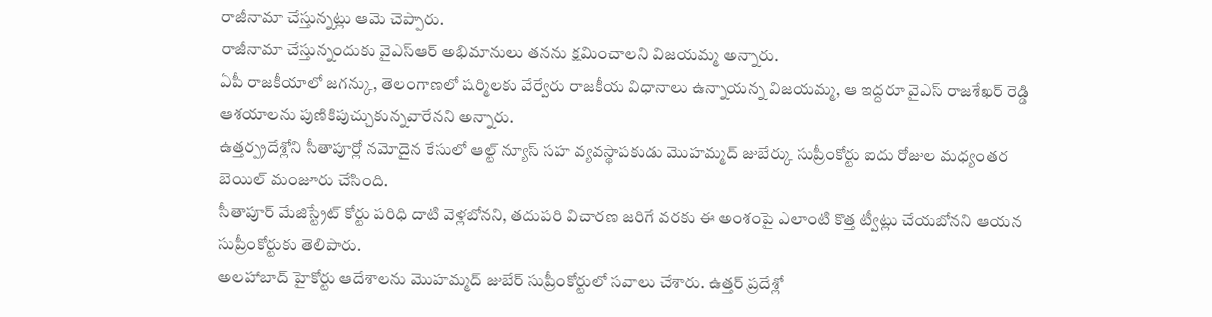రాజీనామా చేస్తున్నట్లు ఆమె చెప్పారు.
రాజీనామా చేస్తున్నందుకు వైఎస్ఆర్ అభిమానులు తనను క్షమించాలని విజయమ్మ అన్నారు.
ఏపీ రాజకీయాలో జగన్కు, తెలంగాణలో షర్మిలకు వేర్వేరు రాజకీయ విధానాలు ఉన్నాయన్న విజయమ్మ, ఆ ఇద్దరూ వైఎస్ రాజశేఖర్ రెడ్డి ఆశయాలను పుణికిపుచ్చుకున్నవారేనని అన్నారు.
ఉత్తర్ప్రదేశ్లోని సీతాపూర్లో నమోదైన కేసులో ఆల్ట్ న్యూస్ సహ వ్యవస్థాపకుడు మొహమ్మద్ జుబేర్కు సుప్రీంకోర్టు ఐదు రోజుల మధ్యంతర బెయిల్ మంజూరు చేసింది.
సీతాపూర్ మేజిస్ట్రేట్ కోర్టు పరిధి దాటి వెళ్లబోనని, తదుపరి విచారణ జరిగే వరకు ఈ అంశంపై ఎలాంటి కొత్త ట్వీట్లు చేయబోనని ఆయన సుప్రీంకోర్టుకు తెలిపారు.
అలహాబాద్ హైకోర్టు ఆదేశాలను మొహమ్మద్ జుబేర్ సుప్రీంకోర్టులో సవాలు చేశారు. ఉత్తర్ ప్రదేశ్లో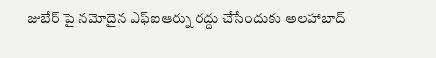జుబేర్ పై నమోదైన ఎఫ్ఐఆర్ను రద్దు చేసేందుకు అలహాబాద్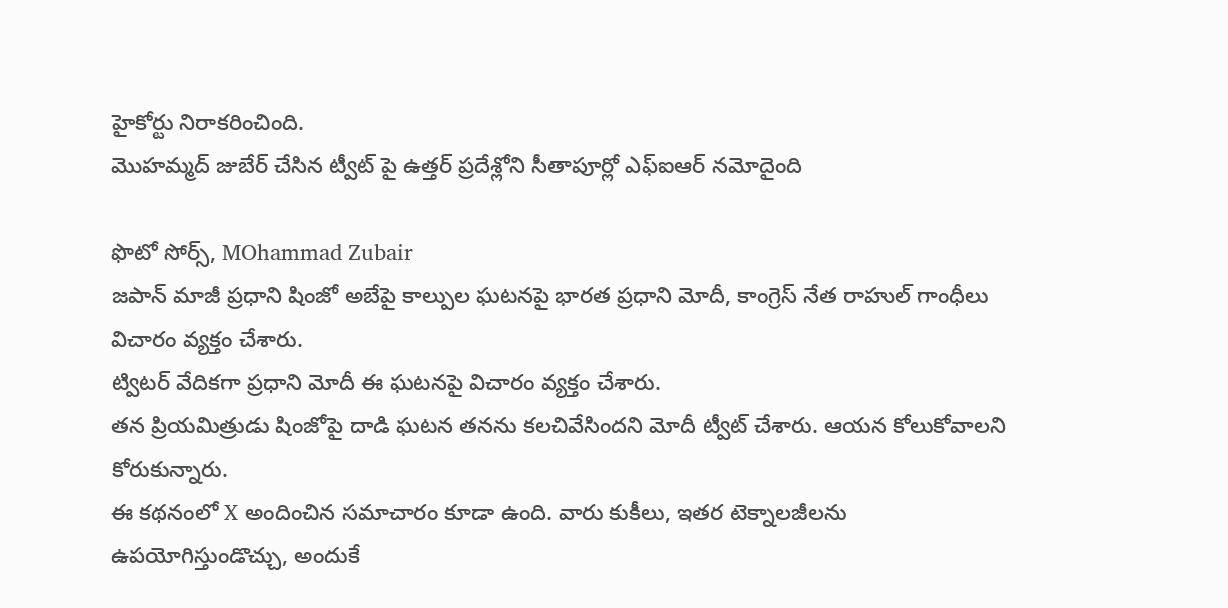హైకోర్టు నిరాకరించింది.
మొహమ్మద్ జుబేర్ చేసిన ట్వీట్ పై ఉత్తర్ ప్రదేశ్లోని సీతాపూర్లో ఎఫ్ఐఆర్ నమోదైంది

ఫొటో సోర్స్, MOhammad Zubair
జపాన్ మాజీ ప్రధాని షింజో అబేపై కాల్పుల ఘటనపై భారత ప్రధాని మోదీ, కాంగ్రెస్ నేత రాహుల్ గాంధీలు విచారం వ్యక్తం చేశారు.
ట్విటర్ వేదికగా ప్రధాని మోదీ ఈ ఘటనపై విచారం వ్యక్తం చేశారు.
తన ప్రియమిత్రుడు షింజోపై దాడి ఘటన తనను కలచివేసిందని మోదీ ట్వీట్ చేశారు. ఆయన కోలుకోవాలని కోరుకున్నారు.
ఈ కథనంలో X అందించిన సమాచారం కూడా ఉంది. వారు కుకీలు, ఇతర టెక్నాలజీలను ఉపయోగిస్తుండొచ్చు, అందుకే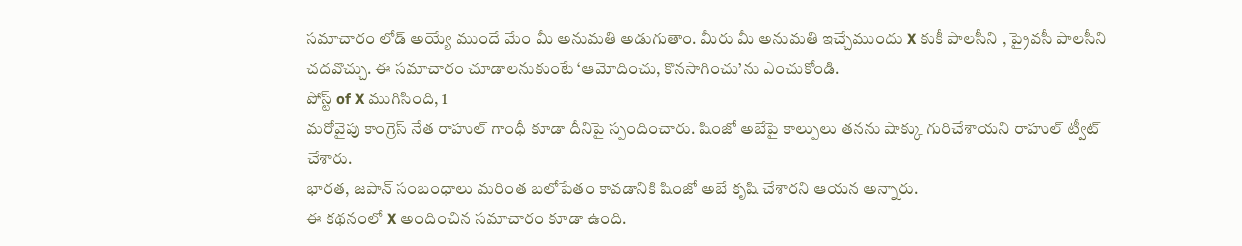సమాచారం లోడ్ అయ్యే ముందే మేం మీ అనుమతి అడుగుతాం. మీరు మీ అనుమతి ఇచ్చేముందు X కుకీ పాలసీని , ప్రైవసీ పాలసీని చదవొచ్చు. ఈ సమాచారం చూడాలనుకుంటే ‘ఆమోదించు, కొనసాగించు’ను ఎంచుకోండి.
పోస్ట్ of X ముగిసింది, 1
మరోవైపు కాంగ్రెస్ నేత రాహుల్ గాంధీ కూడా దీనిపై స్పందించారు. షింజో అబేపై కాల్పులు తనను షాక్కు గురిచేశాయని రాహుల్ ట్వీట్ చేశారు.
భారత, జపాన్ సంబంధాలు మరింత బలోపేతం కావడానికి షింజో అబే కృషి చేశారని ఆయన అన్నారు.
ఈ కథనంలో X అందించిన సమాచారం కూడా ఉంది.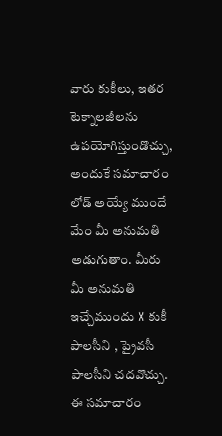వారు కుకీలు, ఇతర టెక్నాలజీలను ఉపయోగిస్తుండొచ్చు, అందుకే సమాచారం లోడ్ అయ్యే ముందే మేం మీ అనుమతి అడుగుతాం. మీరు మీ అనుమతి ఇచ్చేముందు X కుకీ పాలసీని , ప్రైవసీ పాలసీని చదవొచ్చు. ఈ సమాచారం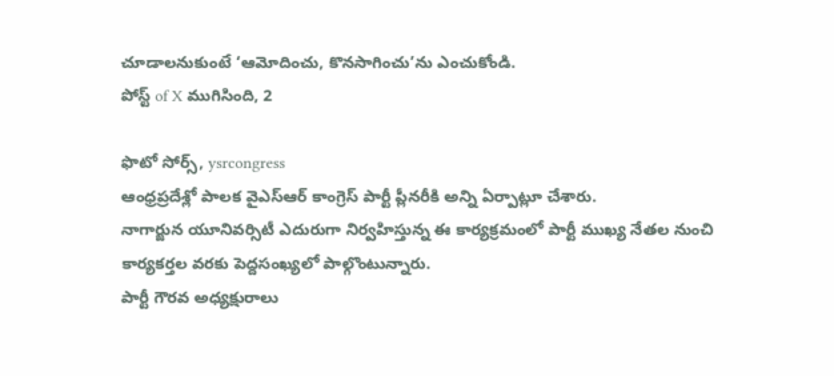చూడాలనుకుంటే ‘ఆమోదించు, కొనసాగించు’ను ఎంచుకోండి.
పోస్ట్ of X ముగిసింది, 2

ఫొటో సోర్స్, ysrcongress
ఆంధ్రప్రదేశ్లో పాలక వైఎస్ఆర్ కాంగ్రెస్ పార్టీ ప్లీనరీకి అన్ని ఏర్పాట్లూ చేశారు.
నాగార్జున యూనివర్సిటీ ఎదురుగా నిర్వహిస్తున్న ఈ కార్యక్రమంలో పార్టీ ముఖ్య నేతల నుంచి కార్యకర్తల వరకు పెద్దసంఖ్యలో పాల్గొంటున్నారు.
పార్టీ గౌరవ అధ్యక్షురాలు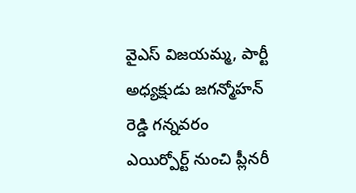వైఎస్ విజయమ్మ, పార్టీ అధ్యక్షుడు జగన్మోహన్ రెడ్డి గన్నవరం ఎయిర్పోర్ట్ నుంచి ప్లీనరీ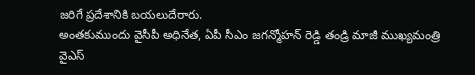జరిగే ప్రదేశానికి బయలుదేరారు.
అంతకుముందు వైసీపీ అధినేత, ఏపీ సీఎం జగన్మోహన్ రెడ్డి తండ్రి మాజీ ముఖ్యమంత్రి వైఎస్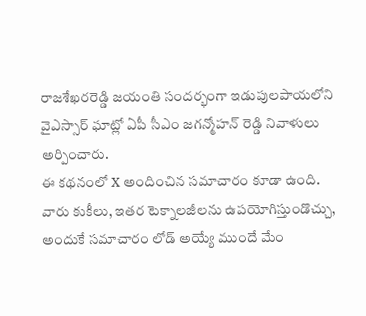రాజశేఖరరెడ్డి జయంతి సందర్భంగా ఇడుపులపాయలోని వైఎస్సార్ ఘాట్లో ఏపీ సీఎం జగన్మోహన్ రెడ్డి నివాళులు అర్పించారు.
ఈ కథనంలో X అందించిన సమాచారం కూడా ఉంది. వారు కుకీలు, ఇతర టెక్నాలజీలను ఉపయోగిస్తుండొచ్చు, అందుకే సమాచారం లోడ్ అయ్యే ముందే మేం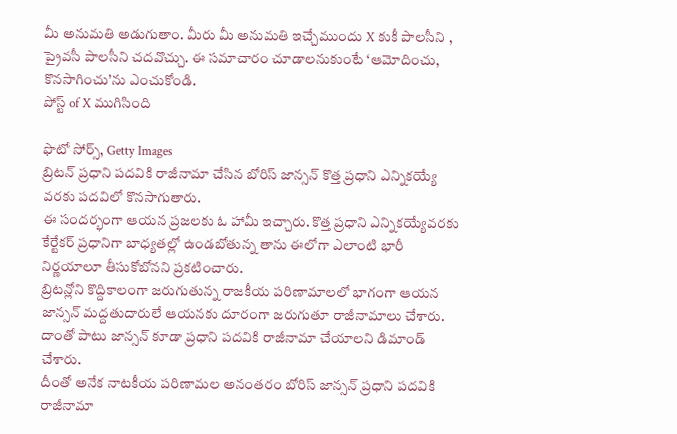మీ అనుమతి అడుగుతాం. మీరు మీ అనుమతి ఇచ్చేముందు X కుకీ పాలసీని , ప్రైవసీ పాలసీని చదవొచ్చు. ఈ సమాచారం చూడాలనుకుంటే ‘ఆమోదించు, కొనసాగించు’ను ఎంచుకోండి.
పోస్ట్ of X ముగిసింది

ఫొటో సోర్స్, Getty Images
బ్రిటన్ ప్రధాని పదవికి రాజీనామా చేసిన బోరిస్ జాన్సన్ కొత్త ప్రధాని ఎన్నికయ్యే వరకు పదవిలో కొనసాగుతారు.
ఈ సందర్భంగా ఆయన ప్రజలకు ఓ హామీ ఇచ్చారు. కొత్త ప్రధాని ఎన్నికయ్యేవరకు కేర్టేకర్ ప్రధానిగా బాధ్యతల్లో ఉండబోతున్న తాను ఈలోగా ఎలాంటి భారీ నిర్ణయాలూ తీసుకోబోనని ప్రకటించారు.
బ్రిటన్లోని కొద్దికాలంగా జరుగుతున్న రాజకీయ పరిణామాలలో భాగంగా ఆయన జాన్సన్ మద్దతుదారులే ఆయనకు దూరంగా జరుగుతూ రాజీనామాలు చేశారు. దాంతో పాటు జాన్సన్ కూడా ప్రధాని పదవికి రాజీనామా చేయాలని డిమాండ్ చేశారు.
దీంతో అనేక నాటకీయ పరిణామల అనంతరం బోరిస్ జాన్సన్ ప్రధాని పదవికి రాజీనామా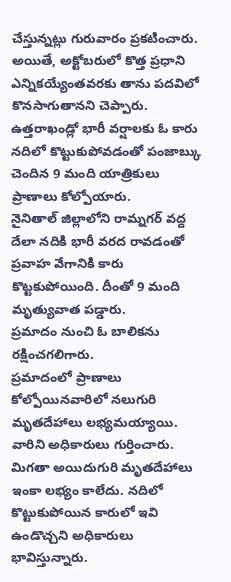చేస్తున్నట్లు గురువారం ప్రకటించారు.
అయితే, అక్టోబరులో కొత్త ప్రధాని ఎన్నికయ్యేంతవరకు తాను పదవిలో కొనసాగుతానని చెప్పారు.
ఉత్తరాఖండ్లో భారీ వర్షాలకు ఓ కారు నదిలో కొట్టుకుపోవడంతో పంజాబ్కు చెందిన 9 మంది యాత్రికులు ప్రాణాలు కోల్పోయారు.
నైనితాల్ జిల్లాలోని రామ్నగర్ వద్ద దేలా నదికి భారీ వరద రావడంతో ప్రవాహ వేగానికి కారు కొట్టకుపోయింది. దీంతో 9 మంది మృత్యువాత పడ్డారు.
ప్రమాదం నుంచి ఓ బాలికను రక్షించగలిగారు.
ప్రమాదంలో ప్రాణాలు కోల్పోయినవారిలో నలుగురి మృతదేహాలు లభ్యమయ్యాయి. వారిని అధికారులు గుర్తించారు.
మిగతా అయిదుగురి మృతదేహాలు ఇంకా లభ్యం కాలేదు. నదిలో కొట్టుకుపోయిన కారులో ఇవి ఉండొచ్చని అధికారులు భావిస్తున్నారు.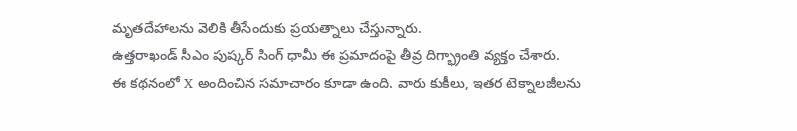మృతదేహాలను వెలికి తీసేందుకు ప్రయత్నాలు చేస్తున్నారు.
ఉత్తరాఖండ్ సీఎం పుష్కర్ సింగ్ ధామీ ఈ ప్రమాదంపై తీవ్ర దిగ్భ్రాంతి వ్యక్తం చేశారు.
ఈ కథనంలో X అందించిన సమాచారం కూడా ఉంది. వారు కుకీలు, ఇతర టెక్నాలజీలను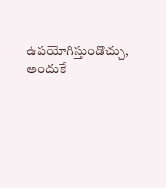ఉపయోగిస్తుండొచ్చు, అందుకే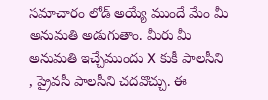సమాచారం లోడ్ అయ్యే ముందే మేం మీ అనుమతి అడుగుతాం. మీరు మీ అనుమతి ఇచ్చేముందు X కుకీ పాలసీని , ప్రైవసీ పాలసీని చదవొచ్చు. ఈ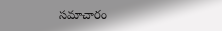సమాచారం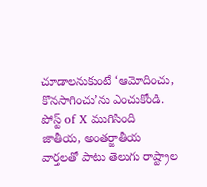చూడాలనుకుంటే ‘ఆమోదించు, కొనసాగించు’ను ఎంచుకోండి.
పోస్ట్ of X ముగిసింది
జాతీయ, అంతర్జాతీయ వార్తలతో పాటు తెలుగు రాష్ట్రాల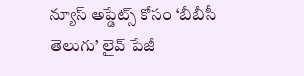న్యూస్ అప్డేట్స్ కోసం ‘బీబీసీ తెలుగు’ లైవ్ పేజీ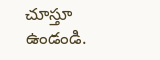చూస్తూ ఉండండి.